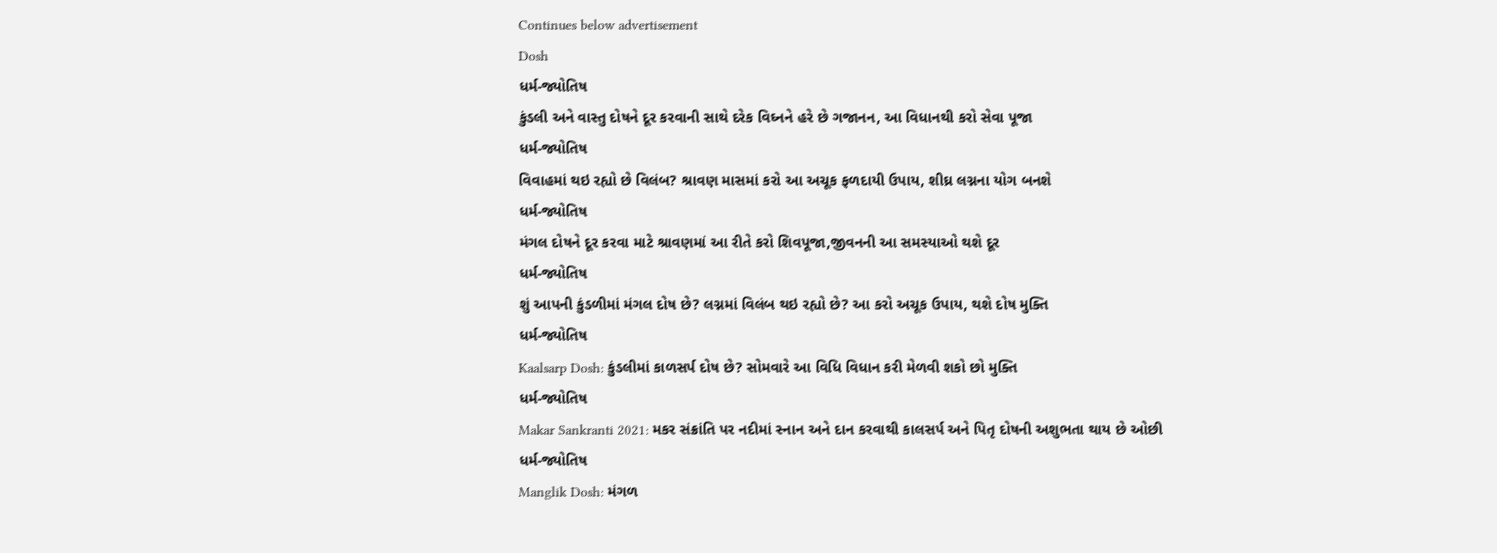Continues below advertisement
Dosh
ધર્મ-જ્યોતિષ
કુંડલી અને વાસ્તુ દોષને દૂર કરવાની સાથે દરેક વિઘ્નને હરે છે ગજાનન, આ વિધાનથી કરો સેવા પૂજા
ધર્મ-જ્યોતિષ
વિવાહમાં થઇ રહ્યો છે વિલંબ? શ્રાવણ માસમાં કરો આ અચૂક ફળદાયી ઉપાય, શીઘ્ર લગ્નના યોગ બનશે
ધર્મ-જ્યોતિષ
મંગલ દોષને દૂર કરવા માટે શ્રાવણમાં આ રીતે કરો શિવપૂજા,જીવનની આ સમસ્યાઓ થશે દૂર
ધર્મ-જ્યોતિષ
શું આપની કુંડળીમાં મંગલ દોષ છે? લગ્નમાં વિલંબ થઇ રહ્યો છે? આ કરો અચૂક ઉપાય, થશે દોષ મુક્તિ
ધર્મ-જ્યોતિષ
Kaalsarp Dosh: કુંડલીમાં કાળસર્પ દોષ છે? સોમવારે આ વિધિ વિધાન કરી મેળવી શકો છો મુક્તિ
ધર્મ-જ્યોતિષ
Makar Sankranti 2021: મકર સંક્રાંતિ પર નદીમાં સ્નાન અને દાન કરવાથી કાલસર્પ અને પિતૃ દોષની અશુભતા થાય છે ઓછી
ધર્મ-જ્યોતિષ
Manglik Dosh: મંગળ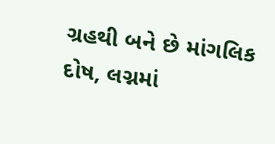ગ્રહથી બને છે માંગલિક દોષ, લગ્નમાં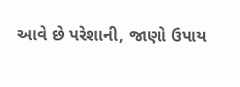આવે છે પરેશાની, જાણો ઉપાય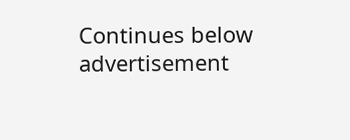Continues below advertisement